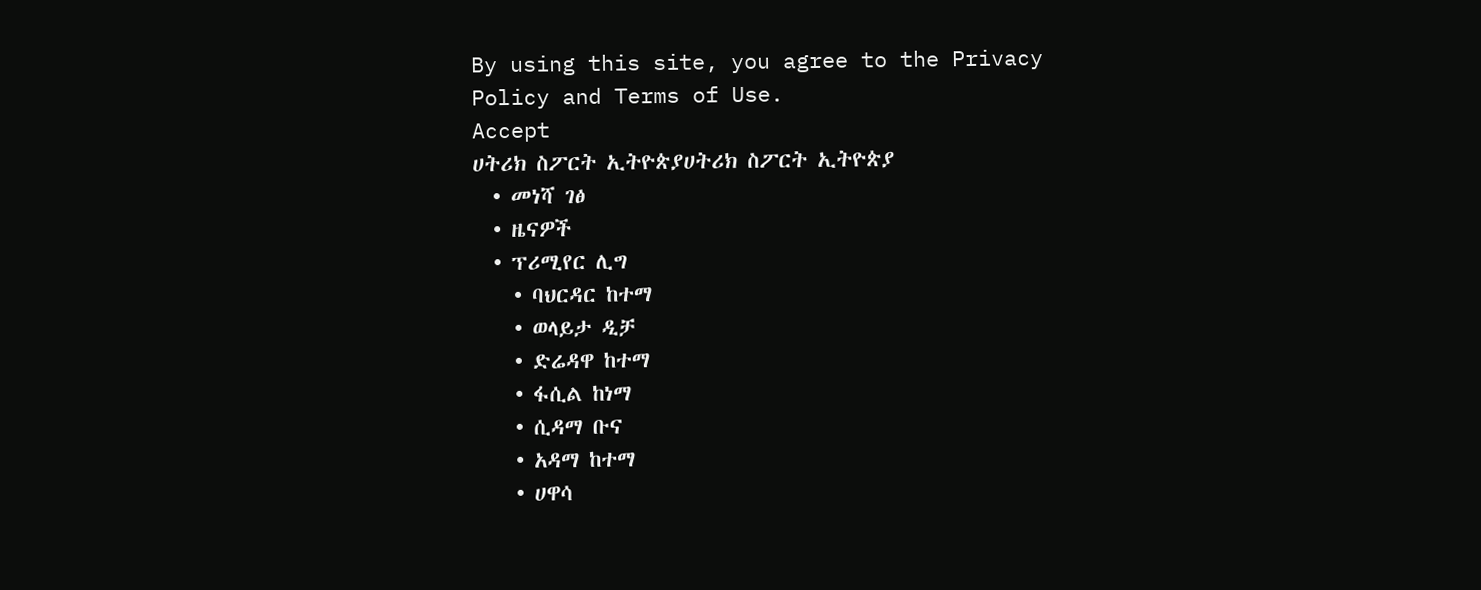By using this site, you agree to the Privacy Policy and Terms of Use.
Accept
ሀትሪክ ስፖርት ኢትዮጵያሀትሪክ ስፖርት ኢትዮጵያ
  • መነሻ ገፅ
  • ዜናዎች
  • ፕሪሚየር ሊግ
    • ባህርዳር ከተማ
    • ወላይታ ዲቻ
    • ድሬዳዋ ከተማ
    • ፋሲል ከነማ
    • ሲዳማ ቡና
    • አዳማ ከተማ
    • ሀዋሳ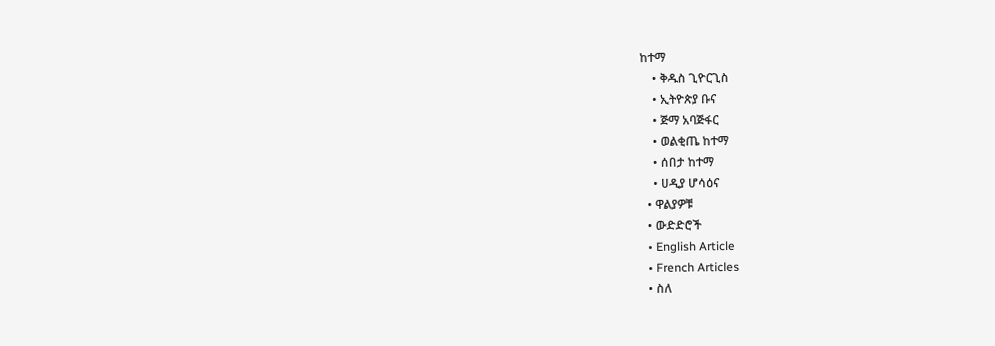ከተማ
    • ቅዱስ ጊዮርጊስ
    • ኢትዮጵያ ቡና
    • ጅማ አባጅፋር
    • ወልቂጤ ከተማ
    • ሰበታ ከተማ
    • ሀዲያ ሆሳዕና
  • ዋልያዎቹ
  • ውድድሮች
  • English Article
  • French Articles
  • ስለ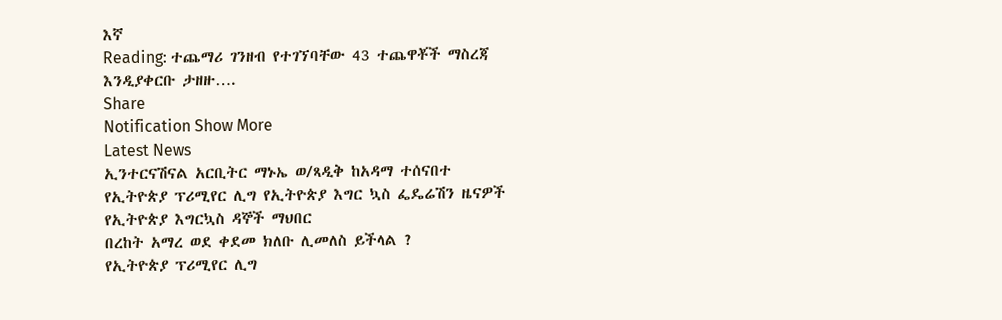እኛ
Reading: ተጨማሪ ገንዘብ የተገኘባቸው 43 ተጨዋቾች ማስረጃ እንዲያቀርቡ ታዘዙ….
Share
Notification Show More
Latest News
ኢንተርናሽናል አርቢትር ማኑኤ ወ/ጻዲቅ ከአዳማ ተሰናበተ
የኢትዮጵያ ፕሪሚየር ሊግ የኢትዮጵያ እግር ኳስ ፌዴሬሽን ዜናዎች የኢትዮጵያ እግርኳስ ዳኞች ማህበር
በረከት አማረ ወደ ቀደመ ክለቡ ሊመለስ ይችላል ?
የኢትዮጵያ ፕሪሚየር ሊግ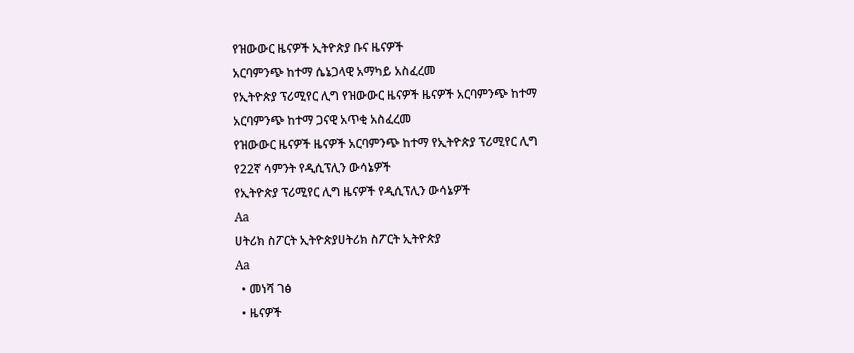የዝውውር ዜናዎች ኢትዮጵያ ቡና ዜናዎች
አርባምንጭ ከተማ ሴኔጋላዊ አማካይ አስፈረመ
የኢትዮጵያ ፕሪሚየር ሊግ የዝውውር ዜናዎች ዜናዎች አርባምንጭ ከተማ
አርባምንጭ ከተማ ጋናዊ አጥቂ አስፈረመ
የዝውውር ዜናዎች ዜናዎች አርባምንጭ ከተማ የኢትዮጵያ ፕሪሚየር ሊግ
የ22ኛ ሳምንት የዲሲፕሊን ውሳኔዎች
የኢትዮጵያ ፕሪሚየር ሊግ ዜናዎች የዲሲፕሊን ውሳኔዎች
Aa
ሀትሪክ ስፖርት ኢትዮጵያሀትሪክ ስፖርት ኢትዮጵያ
Aa
  • መነሻ ገፅ
  • ዜናዎች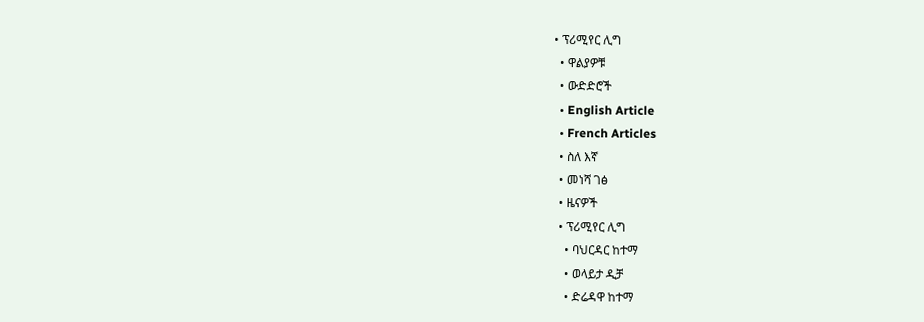• ፕሪሚየር ሊግ
  • ዋልያዎቹ
  • ውድድሮች
  • English Article
  • French Articles
  • ስለ እኛ
  • መነሻ ገፅ
  • ዜናዎች
  • ፕሪሚየር ሊግ
    • ባህርዳር ከተማ
    • ወላይታ ዲቻ
    • ድሬዳዋ ከተማ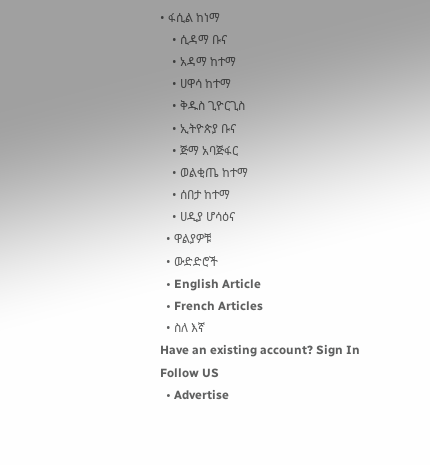• ፋሲል ከነማ
    • ሲዳማ ቡና
    • አዳማ ከተማ
    • ሀዋሳ ከተማ
    • ቅዱስ ጊዮርጊስ
    • ኢትዮጵያ ቡና
    • ጅማ አባጅፋር
    • ወልቂጤ ከተማ
    • ሰበታ ከተማ
    • ሀዲያ ሆሳዕና
  • ዋልያዎቹ
  • ውድድሮች
  • English Article
  • French Articles
  • ስለ እኛ
Have an existing account? Sign In
Follow US
  • Advertise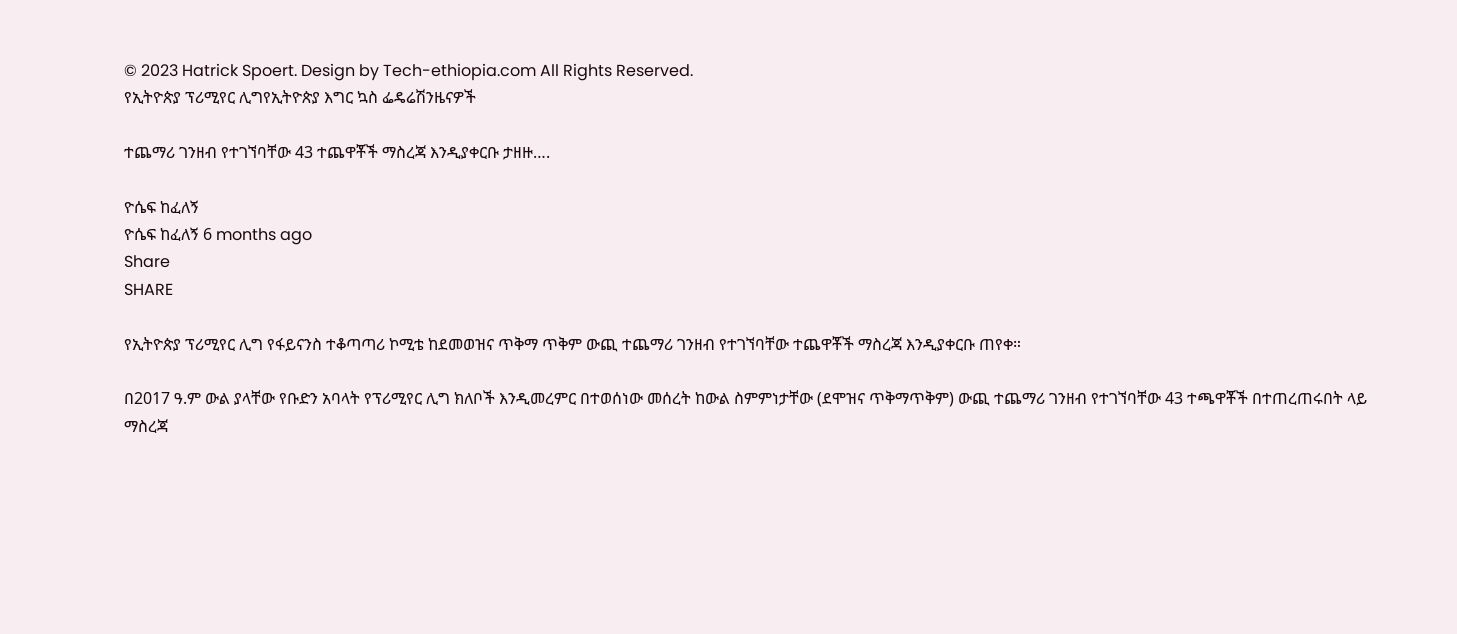© 2023 Hatrick Spoert. Design by Tech-ethiopia.com All Rights Reserved.
የኢትዮጵያ ፕሪሚየር ሊግየኢትዮጵያ እግር ኳስ ፌዴሬሽንዜናዎች

ተጨማሪ ገንዘብ የተገኘባቸው 43 ተጨዋቾች ማስረጃ እንዲያቀርቡ ታዘዙ….

ዮሴፍ ከፈለኝ
ዮሴፍ ከፈለኝ 6 months ago
Share
SHARE

የኢትዮጵያ ፕሪሚየር ሊግ የፋይናንስ ተቆጣጣሪ ኮሚቴ ከደመወዝና ጥቅማ ጥቅም ውጪ ተጨማሪ ገንዘብ የተገኘባቸው ተጨዋቾች ማስረጃ እንዲያቀርቡ ጠየቀ።

በ2017 ዓ.ም ውል ያላቸው የቡድን አባላት የፕሪሚየር ሊግ ክለቦች እንዲመረምር በተወሰነው መሰረት ከውል ስምምነታቸው (ደሞዝና ጥቅማጥቅም) ውጪ ተጨማሪ ገንዘብ የተገኘባቸው 43 ተጫዋቾች በተጠረጠሩበት ላይ ማስረጃ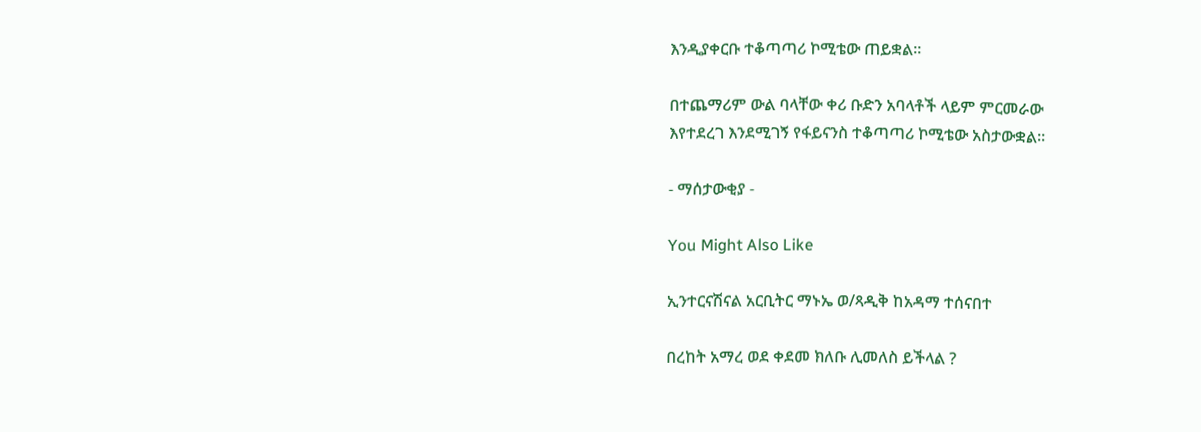እንዲያቀርቡ ተቆጣጣሪ ኮሚቴው ጠይቋል።

በተጨማሪም ውል ባላቸው ቀሪ ቡድን አባላቶች ላይም ምርመራው
እየተደረገ እንደሚገኝ የፋይናንስ ተቆጣጣሪ ኮሚቴው አስታውቋል።

- ማሰታውቂያ -

You Might Also Like

ኢንተርናሽናል አርቢትር ማኑኤ ወ/ጻዲቅ ከአዳማ ተሰናበተ

በረከት አማረ ወደ ቀደመ ክለቡ ሊመለስ ይችላል ?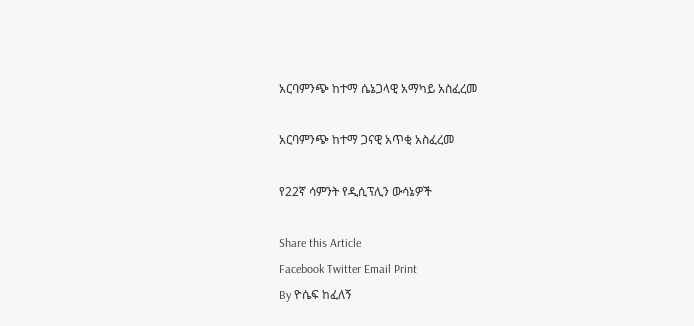አርባምንጭ ከተማ ሴኔጋላዊ አማካይ አስፈረመ

አርባምንጭ ከተማ ጋናዊ አጥቂ አስፈረመ

የ22ኛ ሳምንት የዲሲፕሊን ውሳኔዎች

Share this Article
Facebook Twitter Email Print
By ዮሴፍ ከፈለኝ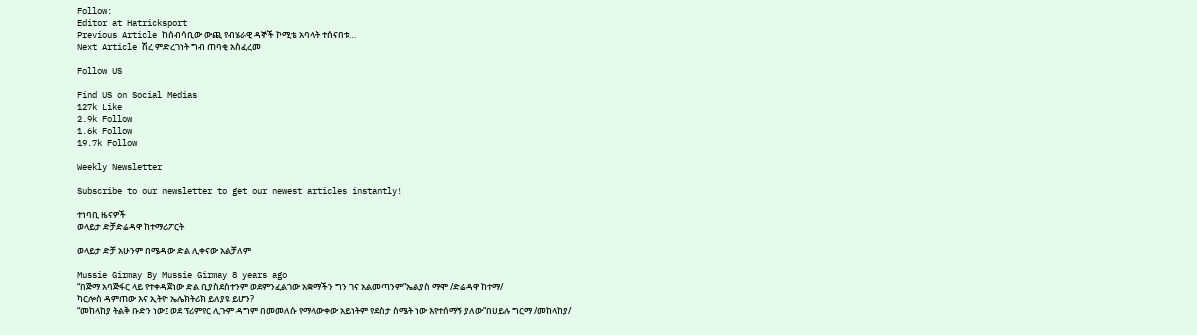Follow:
Editor at Hatricksport
Previous Article ከሰብሳቢው ውጪ የብሄራዊ ዳኞች ኮሚቴ አባላት ተሰናበቱ…
Next Article ሽረ ምድረገነት ግብ ጠባቂ አስፈረመ

Follow US

Find US on Social Medias
127k Like
2.9k Follow
1.6k Follow
19.7k Follow

Weekly Newsletter

Subscribe to our newsletter to get our newest articles instantly!

ተነባቢ ዜናዎች
ወላይታ ድቻድሬዳዋ ከተማሪፖርት

ወላይታ ድቻ አሁንም በሜዳው ድል ሊቀናው አልቻለም

Mussie Girmay By Mussie Girmay 8 years ago
“በጅማ አባጅፋር ላይ የተቀዳጀነው ድል ቢያስደስተንም ወደምንፈልገው አቋማችን ግን ገና አልመጣንም”ኤልያስ ማሞ /ድሬዳዋ ከተማ/
ካርሎስ ዳምጠው እና ኢትዮ ኤሌክትሪክ ይለያዩ ይሆን?
“መከላከያ ትልቅ ቡድን ነው፤ ወደ ፕሪምየር ሊጉም ዳግም በመመለሱ የማላውቀው አይነትም የደስታ ስሜት ነው እየተሰማኝ ያለው”በሀይሉ ግርማ /መከላከያ/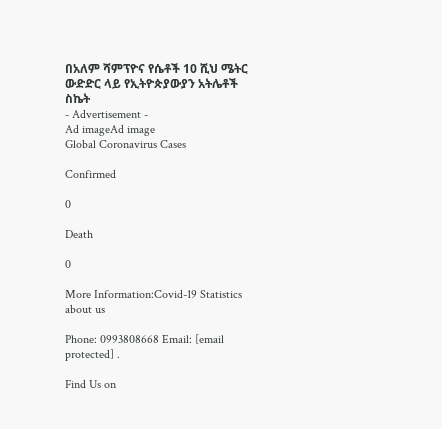በአለም ሻምፕዮና የሴቶች 10 ሺህ ሜትር ውድድር ላይ የኢትዮጵያውያን አትሌቶች ስኬት
- Advertisement -
Ad imageAd image
Global Coronavirus Cases

Confirmed

0

Death

0

More Information:Covid-19 Statistics
about us

Phone: 0993808668 Email: [email protected] .

Find Us on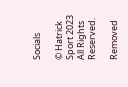Socials

© Hatrick Sport 2023 All Rights Reserved.

Removed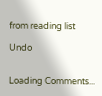from reading list

Undo


Loading Comments...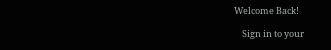Welcome Back!

    Sign in to your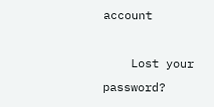account

    Lost your password?